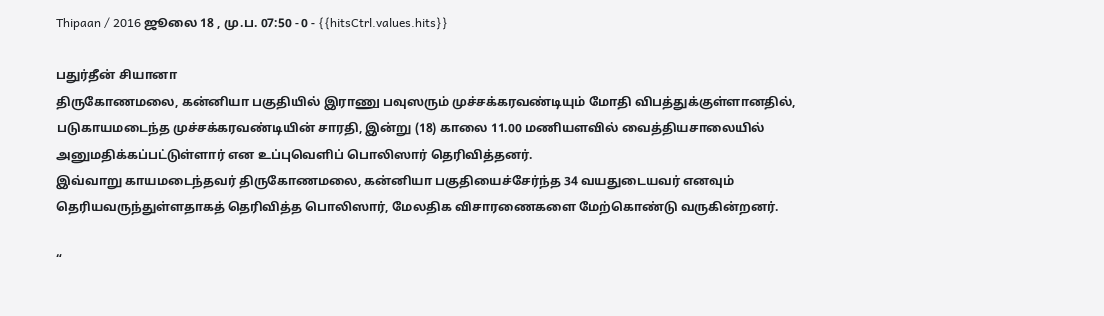Thipaan / 2016 ஜூலை 18 , மு.ப. 07:50 - 0 - {{hitsCtrl.values.hits}}

பதுர்தீன் சியானா
திருகோணமலை, கன்னியா பகுதியில் இராணு பவுஸரும் முச்சக்கரவண்டியும் மோதி விபத்துக்குள்ளானதில், படுகாயமடைந்த முச்சக்கரவண்டியின் சாரதி, இன்று (18) காலை 11.00 மணியளவில் வைத்தியசாலையில் அனுமதிக்கப்பட்டுள்ளார் என உப்புவெளிப் பொலிஸார் தெரிவித்தனர்.
இவ்வாறு காயமடைந்தவர் திருகோணமலை, கன்னியா பகுதியைச்சேர்ந்த 34 வயதுடையவர் எனவும் தெரியவருந்துள்ளதாகத் தெரிவித்த பொலிஸார், மேலதிக விசாரணைகளை மேற்கொண்டு வருகின்றனர்.

“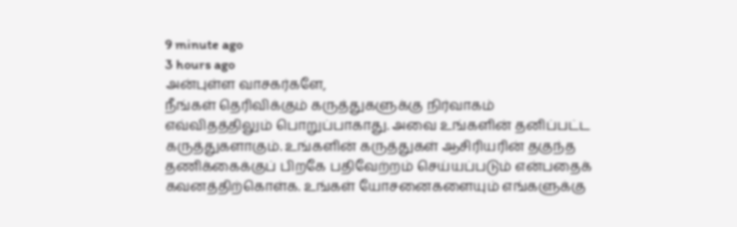9 minute ago
3 hours ago
அன்புள்ள வாசகர்களே,
நீங்கள் தெரிவிக்கும் கருத்துகளுக்கு நிர்வாகம் எவ்விதத்திலும் பொறுப்பாகாது. அவை உங்களின் தனிப்பட்ட கருத்துகளாகும். உங்களின் கருத்துகள் ஆசிரியரின் தகுந்த தணிக்கைக்குப் பிறகே பதிவேற்றம் செய்யப்படும் என்பதைக் கவனத்திற்கொள்க. உங்கள் யோசனைகளையும் எங்களுக்கு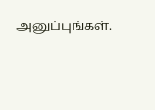அனுப்புங்கள்.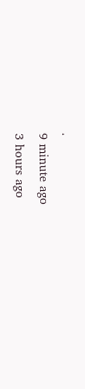.
9 minute ago
3 hours ago